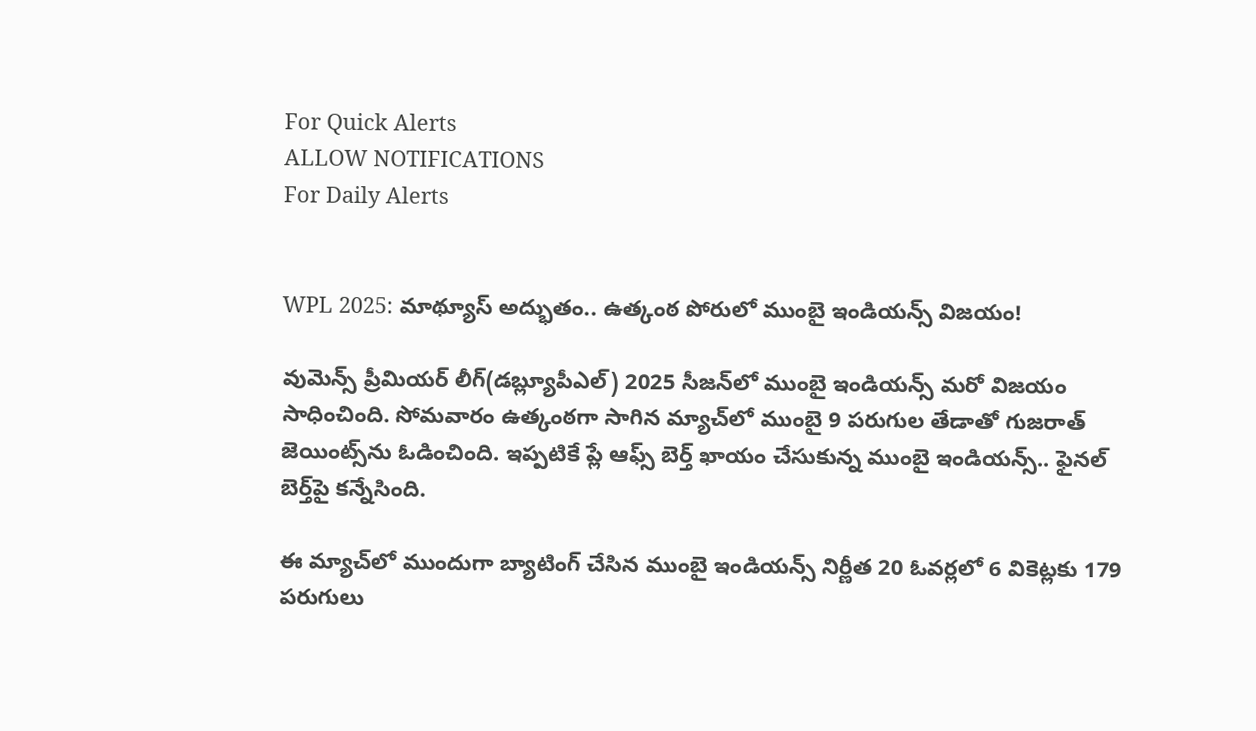For Quick Alerts
ALLOW NOTIFICATIONS
For Daily Alerts


WPL 2025: మాథ్యూస్ అద్భుతం.. ఉత్కంఠ పోరులో ముంబై ఇండియన్స్ విజయం!

వుమెన్స్ ప్రీమియర్ లీగ్(డబ్ల్యూపీఎల్) 2025 సీజన్‌లో ముంబై ఇండియన్స్ మరో విజయం సాధించింది. సోమవారం ఉత్కంఠగా సాగిన మ్యాచ్‌లో ముంబై 9 పరుగుల తేడాతో గుజరాత్ జెయింట్స్‌ను ఓడించింది. ఇప్పటికే ప్లే ఆఫ్స్ బెర్త్ ఖాయం చేసుకున్న ముంబై ఇండియన్స్.. ఫైనల్ బెర్త్‌పై కన్నేసింది.

ఈ మ్యాచ్‌లో ముందుగా బ్యాటింగ్ చేసిన ముంబై ఇండియన్స్ నిర్ణీత 20 ఓవర్లలో 6 వికెట్లకు 179 పరుగులు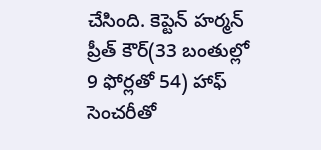చేసింది. కెప్టెన్ హర్మన్ ప్రీత్ కౌర్(33 బంతుల్లో 9 ఫోర్లతో 54) హాఫ్ సెంచరీతో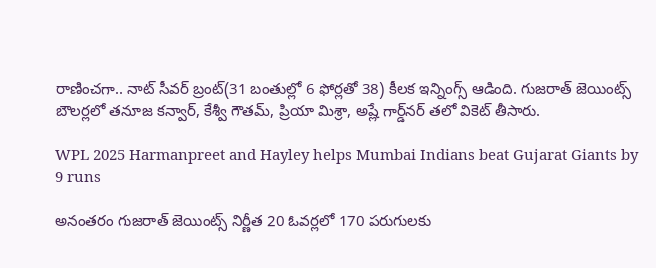రాణించగా.. నాట్ సీవర్ బ్రంట్(31 బంతుల్లో 6 ఫోర్లతో 38) కీలక ఇన్నింగ్స్ ఆడింది. గుజరాత్ జెయింట్స్ బౌలర్లలో తనూజ కన్వార్, కేశ్వీ గౌతమ్, ప్రియా మిశ్రా, అష్లే గార్డ్‌నర్ తలో వికెట్ తీసారు.

WPL 2025 Harmanpreet and Hayley helps Mumbai Indians beat Gujarat Giants by 9 runs

అనంతరం గుజరాత్ జెయింట్స్ నిర్ణీత 20 ఓవర్లలో 170 పరుగులకు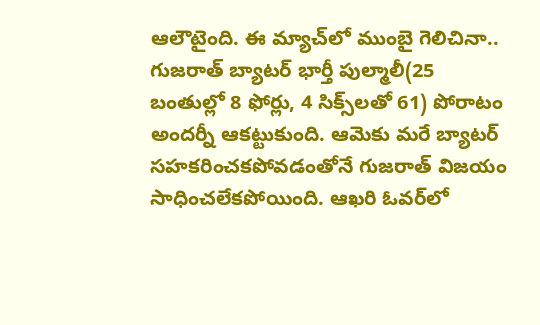ఆలౌటైంది. ఈ మ్యాచ్‌లో ముంబై గెలిచినా.. గుజరాత్ బ్యాటర్ భార్తీ పుల్మాలీ(25 బంతుల్లో 8 ఫోర్లు, 4 సిక్స్‌లతో 61) పోరాటం అందర్నీ ఆకట్టుకుంది. ఆమెకు మరే బ్యాటర్ సహకరించకపోవడంతోనే గుజరాత్ విజయం సాధించలేకపోయింది. ఆఖరి ఓవర్‌లో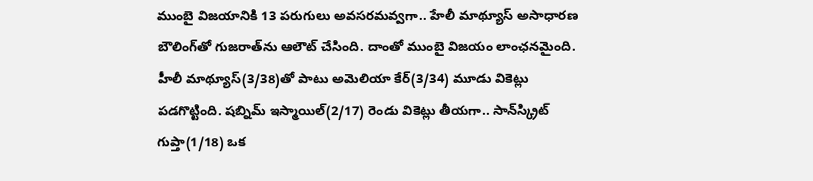ముంబై విజయానికి 13 పరుగులు అవసరమవ్వగా.. హేలీ మాథ్యూస్ అసాధారణ బౌలింగ్‌తో గుజరాత్‌ను ఆలౌట్ చేసింది. దాంతో ముంబై విజయం లాంఛనమైంది. హీలీ మాథ్యూస్(3/38)తో పాటు అమెలియా కేర్(3/34) మూడు వికెట్లు పడగొట్టింది. షబ్నిమ్ ఇస్మాయిల్(2/17) రెండు వికెట్లు తీయగా.. సాన్‌స్క్రిట్ గుప్తా(1/18) ఒక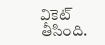వికెట్ తీసింది.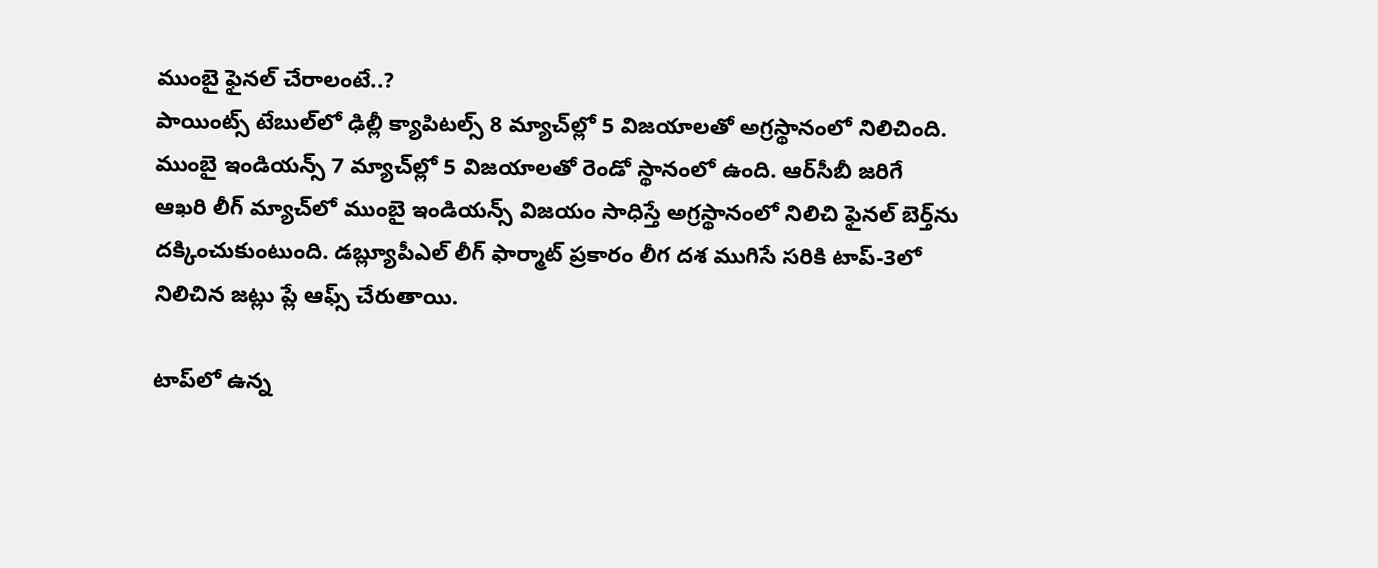ముంబై ఫైనల్ చేరాలంటే..?
పాయింట్స్ టేబుల్‌లో ఢిల్లీ క్యాపిటల్స్ 8 మ్యాచ్‌ల్లో 5 విజయాలతో అగ్రస్థానంలో నిలిచింది. ముంబై ఇండియన్స్ 7 మ్యాచ్‌ల్లో 5 విజయాలతో రెండో స్థానంలో ఉంది. ఆర్‌సీబీ జరిగే ఆఖరి లీగ్ మ్యాచ్‌లో ముంబై ఇండియన్స్ విజయం సాధిస్తే అగ్రస్థానంలో నిలిచి ఫైనల్ బెర్త్‌ను దక్కించుకుంటుంది. డబ్ల్యూపీఎల్ లీగ్ ఫార్మాట్ ప్రకారం లీగ దశ ముగిసే సరికి టాప్-3లో నిలిచిన జట్లు ప్లే ఆఫ్స్ చేరుతాయి.

టాప్‌లో ఉన్న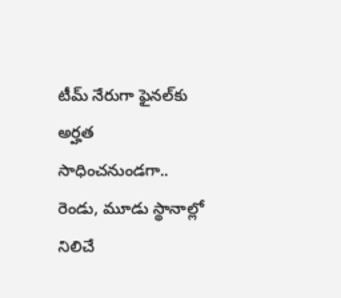టీమ్ నేరుగా ఫైనల్‌కు అర్హత సాధించనుండగా.. రెండు, మూడు స్థానాల్లో నిలిచే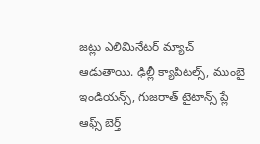జట్లు ఎలిమినేటర్ మ్యాచ్ ఆడుతాయి. ఢిల్లీ క్యాపిటల్స్, ముంబై ఇండియన్స్, గుజరాత్ టైటాన్స్ ప్లే ఆఫ్స్ బెర్త్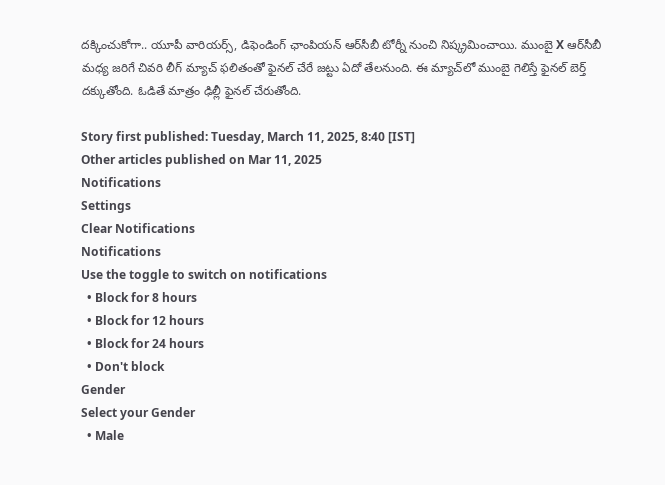దక్కించుకోగా.. యూపీ వారియర్స్, డిఫెండింగ్ ఛాంపియన్ ఆర్‌సీబీ టోర్నీ నుంచి నిష్క్రమించాయి. ముంబై X ఆర్‌సీబీ మధ్య జరిగే చివరి లీగ్ మ్యాచ్‌ ఫలితంతో ఫైనల్ చేరే జట్టు ఏదో తేలనుంది. ఈ మ్యాచ్‌లో ముంబై గెలిస్తే ఫైనల్‌ బెర్త్ దక్కుతోంది. ఓడితే మాత్రం ఢిల్లీ ఫైనల్ చేరుతోంది.

Story first published: Tuesday, March 11, 2025, 8:40 [IST]
Other articles published on Mar 11, 2025
Notifications
Settings
Clear Notifications
Notifications
Use the toggle to switch on notifications
  • Block for 8 hours
  • Block for 12 hours
  • Block for 24 hours
  • Don't block
Gender
Select your Gender
  • Male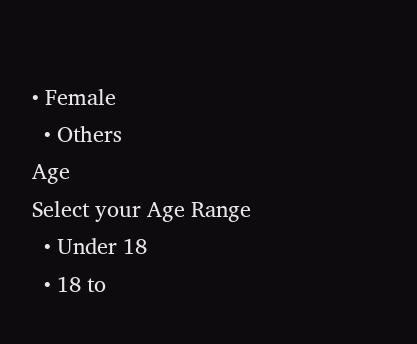• Female
  • Others
Age
Select your Age Range
  • Under 18
  • 18 to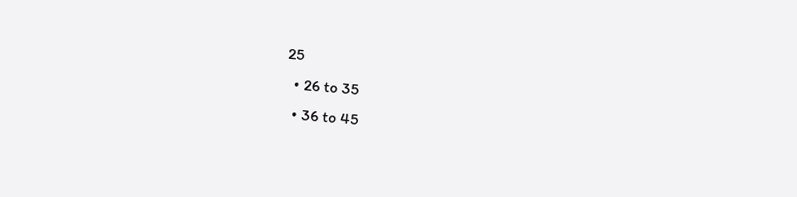25
  • 26 to 35
  • 36 to 45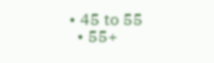• 45 to 55
  • 55+